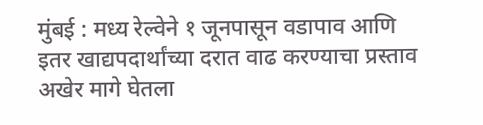मुंबई : मध्य रेल्वेने १ जूनपासून वडापाव आणि इतर खाद्यपदार्थांच्या दरात वाढ करण्याचा प्रस्ताव अखेर मागे घेतला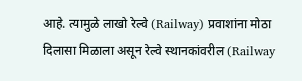आहे. त्यामुळे लाखो रेल्वे (Railway) प्रवाशांना मोठा दिलासा मिळाला असून रेल्वे स्थानकांवरील (Railway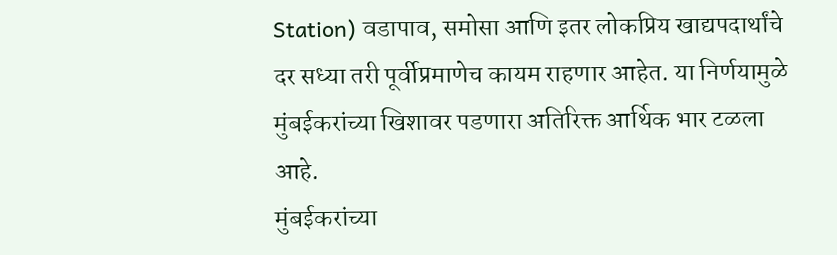Station) वडापाव, समोसा आणि इतर लोकप्रिय खाद्यपदार्थांचे दर सध्या तरी पूर्वीप्रमाणेच कायम राहणार आहेत. या निर्णयामुळे मुंबईकरांच्या खिशावर पडणारा अतिरिक्त आर्थिक भार टळला आहे.
मुंबईकरांच्या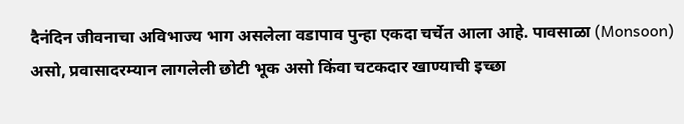दैनंदिन जीवनाचा अविभाज्य भाग असलेला वडापाव पुन्हा एकदा चर्चेत आला आहे. पावसाळा (Monsoon) असो, प्रवासादरम्यान लागलेली छोटी भूक असो किंवा चटकदार खाण्याची इच्छा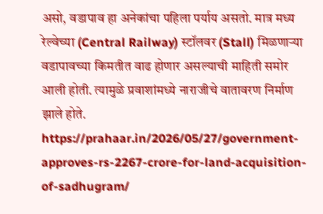असो, वडापाव हा अनेकांचा पहिला पर्याय असतो. मात्र मध्य रेल्वेच्या (Central Railway) स्टॉलवर (Stall) मिळणाऱ्या वडापावच्या किमतीत वाढ होणार असल्याची माहिती समोर आली होती. त्यामुळे प्रवाशांमध्ये नाराजीचे वातावरण निर्माण झाले होते.
https://prahaar.in/2026/05/27/government-approves-rs-2267-crore-for-land-acquisition-of-sadhugram/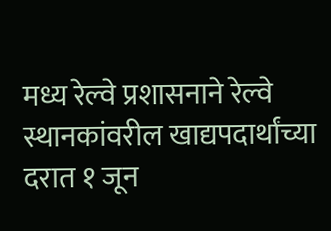मध्य रेल्वे प्रशासनाने रेल्वे स्थानकांवरील खाद्यपदार्थांच्या दरात १ जून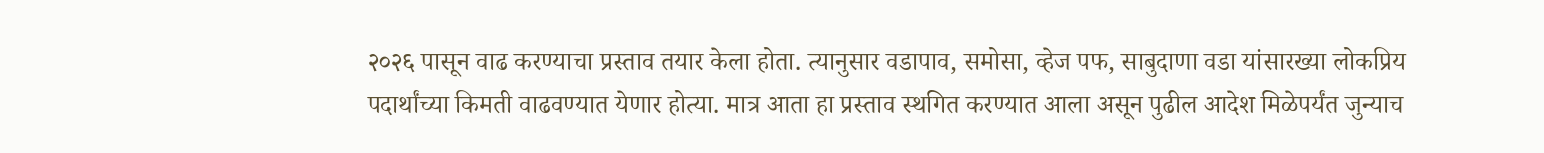२०२६ पासून वाढ करण्याचा प्रस्ताव तयार केला होता. त्यानुसार वडापाव, समोसा, व्हेज पफ, साबुदाणा वडा यांसारख्या लोकप्रिय पदार्थांच्या किमती वाढवण्यात येणार होत्या. मात्र आता हा प्रस्ताव स्थगित करण्यात आला असून पुढील आदेश मिळेपर्यंत जुन्याच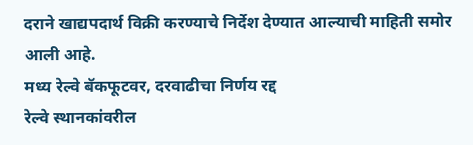दराने खाद्यपदार्थ विक्री करण्याचे निर्देश देण्यात आल्याची माहिती समोर आली आहे.
मध्य रेल्वे बॅकफूटवर, दरवाढीचा निर्णय रद्द
रेल्वे स्थानकांवरील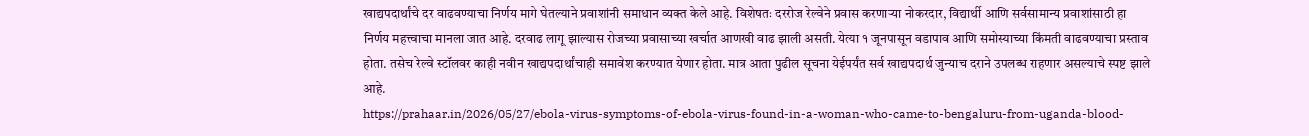खाद्यपदार्थांचे दर वाढवण्याचा निर्णय मागे घेतल्याने प्रवाशांनी समाधान व्यक्त केले आहे. विशेषतः दररोज रेल्वेने प्रवास करणाऱ्या नोकरदार, विद्यार्थी आणि सर्वसामान्य प्रवाशांसाठी हा निर्णय महत्त्वाचा मानला जात आहे. दरवाढ लागू झाल्यास रोजच्या प्रवासाच्या खर्चात आणखी वाढ झाली असती. येत्या १ जूनपासून वडापाव आणि समोस्याच्या किंमती वाढवण्याचा प्रस्ताव होता. तसेच रेल्वे स्टॉलवर काही नवीन खाद्यपदार्थांचाही समावेश करण्यात येणार होता. मात्र आता पुढील सूचना येईपर्यंत सर्व खाद्यपदार्थ जुन्याच दराने उपलब्ध राहणार असल्याचे स्पष्ट झाले आहे.
https://prahaar.in/2026/05/27/ebola-virus-symptoms-of-ebola-virus-found-in-a-woman-who-came-to-bengaluru-from-uganda-blood-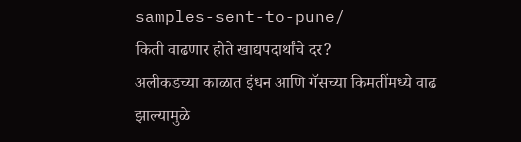samples-sent-to-pune/
किती वाढणार होते खाद्यपदार्थांचे दर?
अलीकडच्या काळात इंधन आणि गॅसच्या किमतींमध्ये वाढ झाल्यामुळे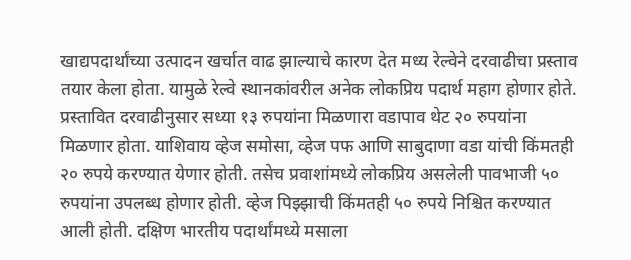खाद्यपदार्थांच्या उत्पादन खर्चात वाढ झाल्याचे कारण देत मध्य रेल्वेने दरवाढीचा प्रस्ताव तयार केला होता. यामुळे रेल्वे स्थानकांवरील अनेक लोकप्रिय पदार्थ महाग होणार होते.
प्रस्तावित दरवाढीनुसार सध्या १३ रुपयांना मिळणारा वडापाव थेट २० रुपयांना मिळणार होता. याशिवाय व्हेज समोसा, व्हेज पफ आणि साबुदाणा वडा यांची किंमतही २० रुपये करण्यात येणार होती. तसेच प्रवाशांमध्ये लोकप्रिय असलेली पावभाजी ५० रुपयांना उपलब्ध होणार होती. व्हेज पिझ्झाची किंमतही ५० रुपये निश्चित करण्यात आली होती. दक्षिण भारतीय पदार्थांमध्ये मसाला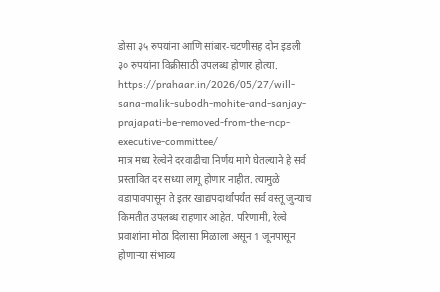डोसा ३५ रुपयांना आणि सांबार-चटणीसह दोन इडली ३० रुपयांना विक्रीसाठी उपलब्ध होणार होत्या.
https://prahaar.in/2026/05/27/will-sana-malik-subodh-mohite-and-sanjay-prajapati-be-removed-from-the-ncp-executive-committee/
मात्र मध्य रेल्वेने दरवाढीचा निर्णय मागे घेतल्याने हे सर्व प्रस्तावित दर सध्या लागू होणार नाहीत. त्यामुळे वडापावपासून ते इतर खाद्यपदार्थांपर्यंत सर्व वस्तू जुन्याच किमतीत उपलब्ध राहणार आहेत. परिणामी, रेल्वे प्रवाशांना मोठा दिलासा मिळाला असून 1 जूनपासून होणाऱ्या संभाव्य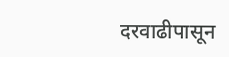दरवाढीपासून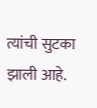त्यांची सुटका झाली आहे.